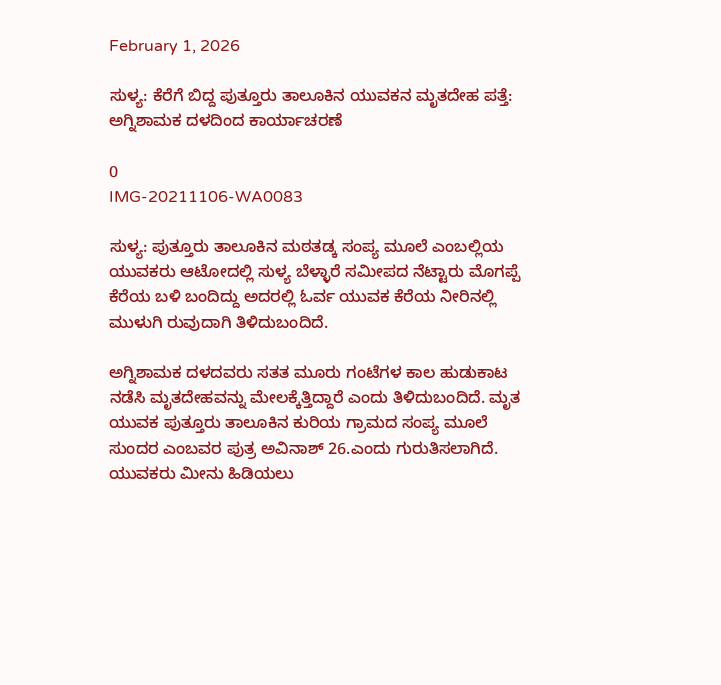February 1, 2026

ಸುಳ್ಯ: ಕೆರೆಗೆ ಬಿದ್ದ ಪುತ್ತೂರು ತಾಲೂಕಿನ ಯುವಕನ ಮೃತದೇಹ ಪತ್ತೆ:
ಅಗ್ನಿಶಾಮಕ ದಳದಿಂದ ಕಾರ್ಯಾಚರಣೆ

0
IMG-20211106-WA0083

ಸುಳ್ಯ: ಪುತ್ತೂರು ತಾಲೂಕಿನ ಮಠತಡ್ಕ ಸಂಪ್ಯ ಮೂಲೆ ಎಂಬಲ್ಲಿಯ ಯುವಕರು ಆಟೋದಲ್ಲಿ ಸುಳ್ಯ ಬೆಳ್ಳಾರೆ ಸಮೀಪದ ನೆಟ್ಟಾರು ಮೊಗಪ್ಪೆ ಕೆರೆಯ ಬಳಿ ಬಂದಿದ್ದು ಅದರಲ್ಲಿ ಓರ್ವ ಯುವಕ ಕೆರೆಯ ನೀರಿನಲ್ಲಿ ಮುಳುಗಿ ರುವುದಾಗಿ ತಿಳಿದುಬಂದಿದೆ.

ಅಗ್ನಿಶಾಮಕ ದಳದವರು ಸತತ ಮೂರು ಗಂಟೆಗಳ ಕಾಲ ಹುಡುಕಾಟ ನಡೆಸಿ ಮೃತದೇಹವನ್ನು ಮೇಲಕ್ಕೆತ್ತಿದ್ದಾರೆ ಎಂದು ತಿಳಿದುಬಂದಿದೆ. ಮೃತ ಯುವಕ ಪುತ್ತೂರು ತಾಲೂಕಿನ ಕುರಿಯ ಗ್ರಾಮದ ಸಂಪ್ಯ ಮೂಲೆ ಸುಂದರ ಎಂಬವರ ಪುತ್ರ ಅವಿನಾಶ್ 26.ಎಂದು ಗುರುತಿಸಲಾಗಿದೆ.
ಯುವಕರು ಮೀನು ಹಿಡಿಯಲು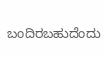ಬಂದಿರಬಹುದೆಂದು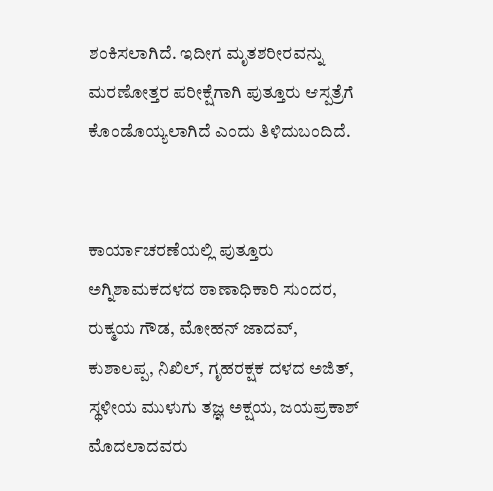ಶಂಕಿಸಲಾಗಿದೆ. ಇದೀಗ ಮೃತಶರೀರವನ್ನು ಮರಣೋತ್ತರ ಪರೀಕ್ಷೆಗಾಗಿ ಪುತ್ತೂರು ಆಸ್ಪತ್ರೆಗೆ ಕೊಂಡೊಯ್ಯಲಾಗಿದೆ ಎಂದು ತಿಳಿದುಬಂದಿದೆ.


ಕಾರ್ಯಾಚರಣೆಯಲ್ಲಿ ಪುತ್ತೂರು ಅಗ್ನಿಶಾಮಕದಳದ ಠಾಣಾಧಿಕಾರಿ ಸುಂದರ, ರುಕ್ಮಯ ಗೌಡ, ಮೋಹನ್ ಜಾದವ್, ಕುಶಾಲಪ್ಪ, ನಿಖಿಲ್, ಗೃಹರಕ್ಷಕ ದಳದ ಅಜಿತ್, ಸ್ಥಳೀಯ ಮುಳುಗು ತಜ್ಞ ಅಕ್ಷಯ, ಜಯಪ್ರಕಾಶ್ ಮೊದಲಾದವರು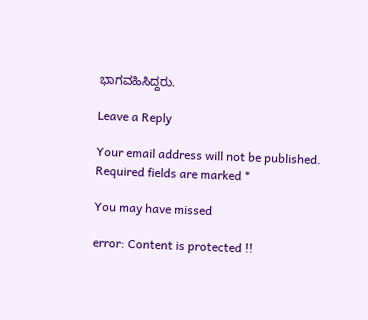ಭಾಗವಹಿಸಿದ್ದರು.

Leave a Reply

Your email address will not be published. Required fields are marked *

You may have missed

error: Content is protected !!